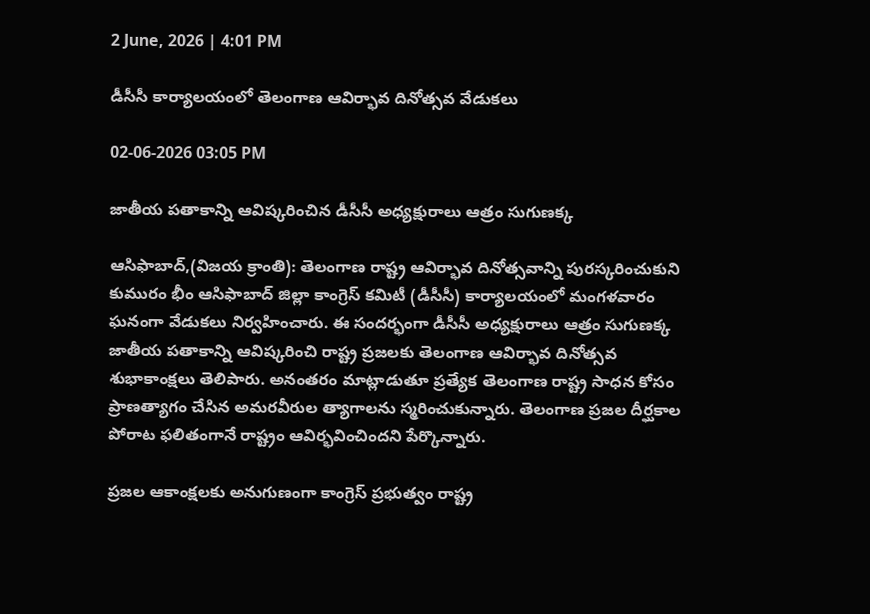2 June, 2026 | 4:01 PM

డీసీసీ కార్యాలయంలో తెలంగాణ ఆవిర్భావ దినోత్సవ వేడుకలు

02-06-2026 03:05 PM

జాతీయ పతాకాన్ని ఆవిష్కరించిన డీసీసీ అధ్యక్షురాలు ఆత్రం సుగుణక్క

ఆసిఫాబాద్,(విజయ క్రాంతి): తెలంగాణ రాష్ట్ర ఆవిర్భావ దినోత్సవాన్ని పురస్కరించుకుని కుమురం భీం ఆసిఫాబాద్ జిల్లా కాంగ్రెస్ కమిటీ (డీసీసీ) కార్యాలయంలో మంగళవారం ఘనంగా వేడుకలు నిర్వహించారు. ఈ సందర్భంగా డీసీసీ అధ్యక్షురాలు ఆత్రం సుగుణక్క జాతీయ పతాకాన్ని ఆవిష్కరించి రాష్ట్ర ప్రజలకు తెలంగాణ ఆవిర్భావ దినోత్సవ శుభాకాంక్షలు తెలిపారు. అనంతరం మాట్లాడుతూ ప్రత్యేక తెలంగాణ రాష్ట్ర సాధన కోసం ప్రాణత్యాగం చేసిన అమరవీరుల త్యాగాలను స్మరించుకున్నారు. తెలంగాణ ప్రజల దీర్ఘకాల పోరాట ఫలితంగానే రాష్ట్రం ఆవిర్భవించిందని పేర్కొన్నారు.

ప్రజల ఆకాంక్షలకు అనుగుణంగా కాంగ్రెస్ ప్రభుత్వం రాష్ట్ర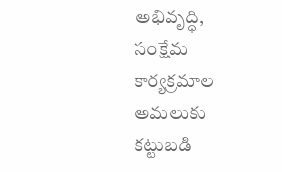అభివృద్ధి, సంక్షేమ కార్యక్రమాల అమలుకు కట్టుబడి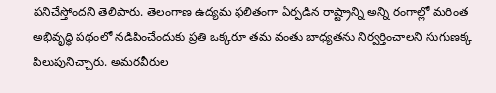పనిచేస్తోందని తెలిపారు. తెలంగాణ ఉద్యమ ఫలితంగా ఏర్పడిన రాష్ట్రాన్ని అన్ని రంగాల్లో మరింత అభివృద్ధి పథంలో నడిపించేందుకు ప్రతి ఒక్కరూ తమ వంతు బాధ్యతను నిర్వర్తించాలని సుగుణక్క పిలుపునిచ్చారు. అమరవీరుల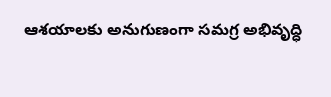ఆశయాలకు అనుగుణంగా సమగ్ర అభివృద్ధి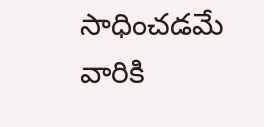సాధించడమే వారికి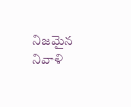నిజమైన నివాళి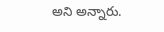అని అన్నారు.